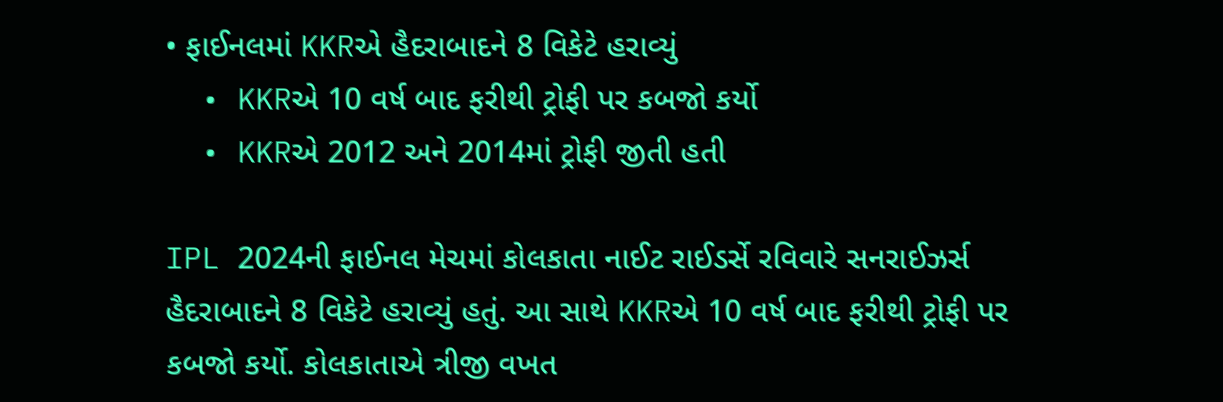• ફાઈનલમાં KKRએ હૈદરાબાદને 8 વિકેટે હરાવ્યું
  • KKRએ 10 વર્ષ બાદ ફરીથી ટ્રોફી પર કબજો કર્યો
  • KKRએ 2012 અને 2014માં ટ્રોફી જીતી હતી

IPL 2024ની ફાઈનલ મેચમાં કોલકાતા નાઈટ રાઈડર્સે રવિવારે સનરાઈઝર્સ હૈદરાબાદને 8 વિકેટે હરાવ્યું હતું. આ સાથે KKRએ 10 વર્ષ બાદ ફરીથી ટ્રોફી પર કબજો કર્યો. કોલકાતાએ ત્રીજી વખત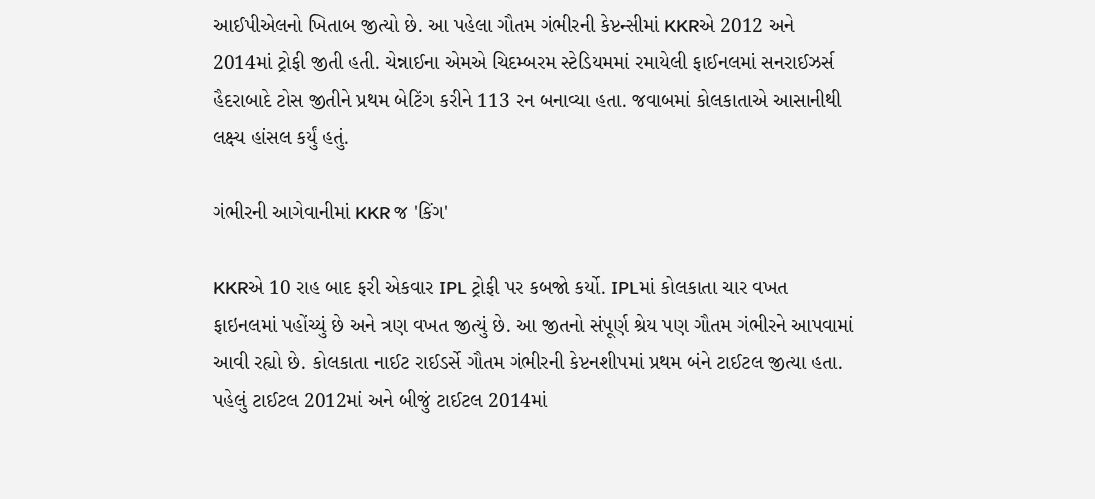આઈપીએલનો ખિતાબ જીત્યો છે. આ પહેલા ગૌતમ ગંભીરની કેપ્ટન્સીમાં KKRએ 2012 અને 2014માં ટ્રોફી જીતી હતી. ચેન્નાઈના એમએ ચિદમ્બરમ સ્ટેડિયમમાં રમાયેલી ફાઈનલમાં સનરાઈઝર્સ હૈદરાબાદે ટોસ જીતીને પ્રથમ બેટિંગ કરીને 113 રન બનાવ્યા હતા. જવાબમાં કોલકાતાએ આસાનીથી લક્ષ્ય હાંસલ કર્યું હતું.

ગંભીરની આગેવાનીમાં KKR જ 'કિંગ'

KKRએ 10 રાહ બાદ ફરી એકવાર IPL ટ્રોફી પર કબજો કર્યો. IPLમાં કોલકાતા ચાર વખત ફાઇનલમાં પહોંચ્યું છે અને ત્રણ વખત જીત્યું છે. આ જીતનો સંપૂર્ણ શ્રેય પણ ગૌતમ ગંભીરને આપવામાં આવી રહ્યો છે. કોલકાતા નાઈટ રાઈડર્સે ગૌતમ ગંભીરની કેપ્ટનશીપમાં પ્રથમ બંને ટાઈટલ જીત્યા હતા. પહેલું ટાઈટલ 2012માં અને બીજું ટાઈટલ 2014માં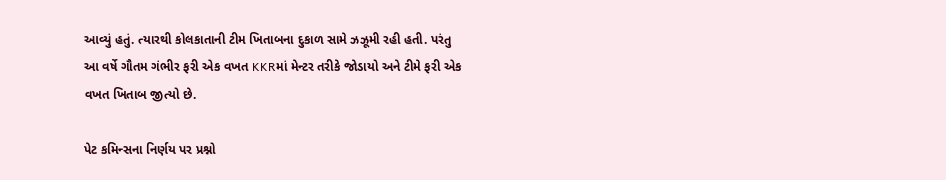આવ્યું હતું. ત્યારથી કોલકાતાની ટીમ ખિતાબના દુકાળ સામે ઝઝૂમી રહી હતી. પરંતુ આ વર્ષે ગૌતમ ગંભીર ફરી એક વખત KKRમાં મેન્ટર તરીકે જોડાયો અને ટીમે ફરી એક વખત ખિતાબ જીત્યો છે.

પેટ કમિન્સના નિર્ણય પર પ્રશ્નો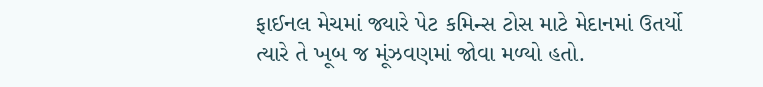ફાઈનલ મેચમાં જ્યારે પેટ કમિન્સ ટોસ માટે મેદાનમાં ઉતર્યો ત્યારે તે ખૂબ જ મૂંઝવણમાં જોવા મળ્યો હતો.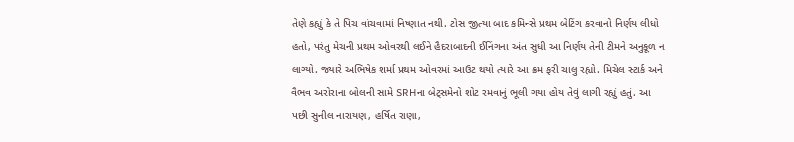તેણે કહ્યું કે તે પિચ વાંચવામાં નિષ્ણાત નથી. ટોસ જીત્યા બાદ કમિન્સે પ્રથમ બેટિંગ કરવાનો નિર્ણય લીધો હતો, પરંતુ મેચની પ્રથમ ઓવરથી લઈને હૈદરાબાદની ઈનિંગના અંત સુધી આ નિર્ણય તેની ટીમને અનુકૂળ ન લાગ્યો. જ્યારે અભિષેક શર્મા પ્રથમ ઓવરમાં આઉટ થયો ત્યારે આ ક્રમ ફરી ચાલુ રહ્યો. મિચેલ સ્ટાર્ક અને વૈભવ અરોરાના બોલની સામે SRHના બેટ્સમેનો શોટ રમવાનું ભૂલી ગયા હોય તેવું લાગી રહ્યું હતું. આ પછી સુનીલ નારાયણ, હર્ષિત રાણા,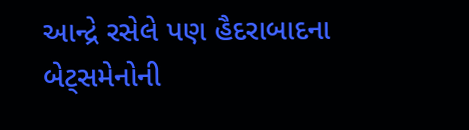આન્દ્રે રસેલે પણ હૈદરાબાદના બેટ્સમેનોની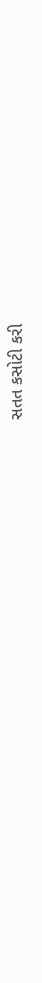સતત કસોટી કરી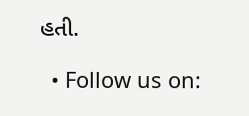હતી.

  • Follow us on: